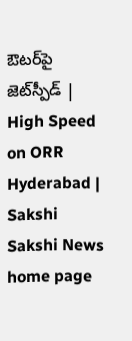ఔటర్‌పై జెట్‌స్పీడ్‌ | High Speed on ORR Hyderabad | Sakshi
Sakshi News home page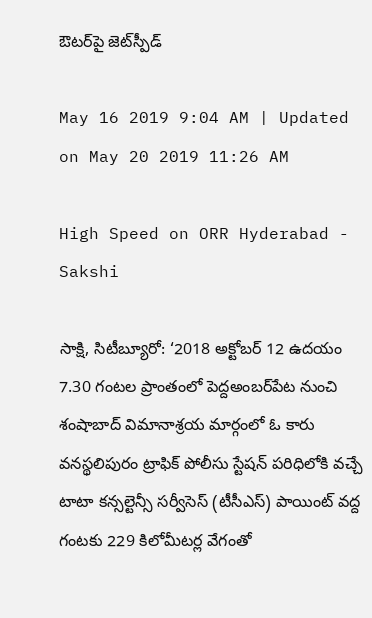ఔటర్‌పై జెట్‌స్పీడ్‌

May 16 2019 9:04 AM | Updated on May 20 2019 11:26 AM

High Speed on ORR Hyderabad - Sakshi

సాక్షి, సిటీబ్యూరో: ‘2018 అక్టోబర్‌ 12 ఉదయం 7.30 గంటల ప్రాంతంలో పెద్దఅంబర్‌పేట నుంచి శంషాబాద్‌ విమానాశ్రయ మార్గంలో ఓ కారు వనస్థలిపురం ట్రాఫిక్‌ పోలీసు స్టేషన్‌ పరిధిలోకి వచ్చే టాటా కన్సల్టెన్సీ సర్వీసెస్‌ (టీసీఎస్‌) పాయింట్‌ వద్ద గంటకు 229 కిలోమీటర్ల వేగంతో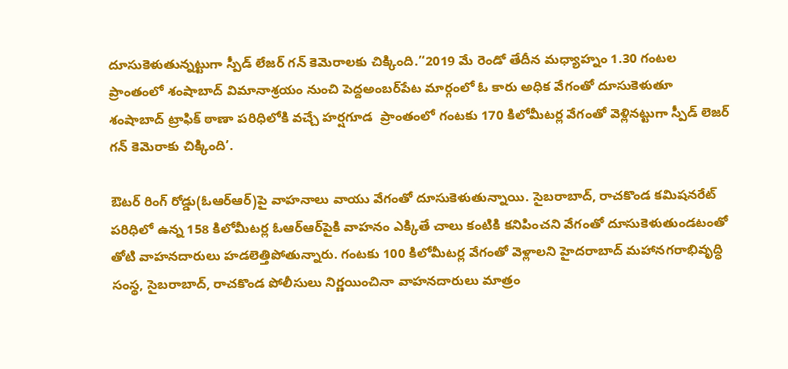దూసుకెళుతున్నట్టుగా స్పీడ్‌ లేజర్‌ గన్‌ కెమెరాలకు చిక్కింది.’‘2019 మే రెండో తేదీన మధ్యాహ్నం 1.30 గంటల ప్రాంతంలో శంషాబాద్‌ విమానాశ్రయం నుంచి పెద్దఅంబర్‌పేట మార్గంలో ఓ కారు అధిక వేగంతో దూసుకెళుతూ శంషాబాద్‌ ట్రాఫిక్‌ ఠాణా పరిధిలోకి వచ్చే హర్షగూడ  ప్రాంతంలో గంటకు 170 కిలోమీటర్ల వేగంతో వెళ్లినట్టుగా స్పీడ్‌ లెజర్‌ గన్‌ కెమెరాకు చిక్కింది’.

ఔటర్‌ రింగ్‌ రోడ్డు(ఓఆర్‌ఆర్‌)పై వాహనాలు వాయు వేగంతో దూసుకెళుతున్నాయి. సైబరాబాద్, రాచకొండ కమిషనరేట్‌ పరిధిలో ఉన్న 158 కిలోమీటర్ల ఓఆర్‌ఆర్‌పైకి వాహనం ఎక్కితే చాలు కంటికి కనిపించని వేగంతో దూసుకెళుతుండటంతో తోటి వాహనదారులు హడలెత్తిపోతున్నారు. గంటకు 100 కిలోమీటర్ల వేగంతో వెళ్లాలని హైదరాబాద్‌ మహానగరాభివృద్ధి సంస్థ, సైబరాబాద్, రాచకొండ పోలీసులు నిర్ణయించినా వాహనదారులు మాత్రం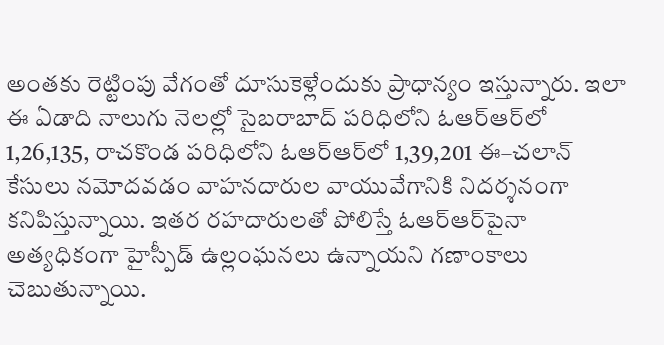అంతకు రెట్టింపు వేగంతో దూసుకెళ్లేందుకు ప్రాధాన్యం ఇస్తున్నారు. ఇలా ఈ ఏడాది నాలుగు నెలల్లో సైబరాబాద్‌ పరిధిలోని ఓఆర్‌ఆర్‌లో 1,26,135, రాచకొండ పరిధిలోని ఓఆర్‌ఆర్‌లో 1,39,201 ఈ–చలాన్‌ కేసులు నమోదవడం వాహనదారుల వాయువేగానికి నిదర్శనంగా కనిపిస్తున్నాయి. ఇతర రహదారులతో పోలిస్తే ఓఆర్‌ఆర్‌పైనా అత్యధికంగా హైస్పీడ్‌ ఉల్లంఘనలు ఉన్నాయని గణాంకాలు చెబుతున్నాయి.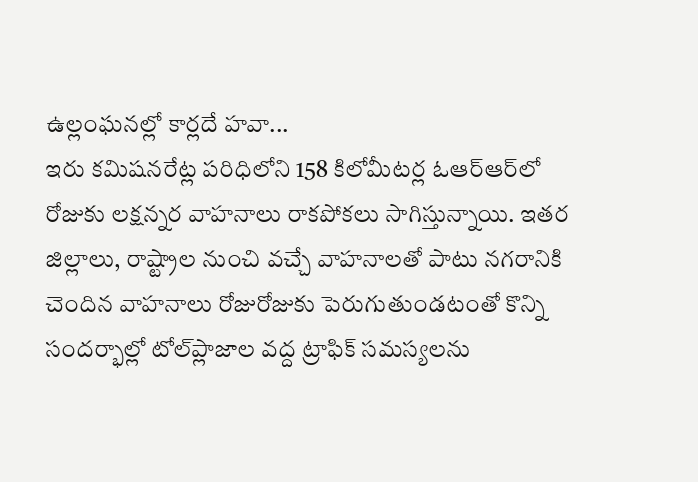ఉల్లంఘనల్లో కార్లదే హవా...
ఇరు కమిషనరేట్ల పరిధిలోని 158 కిలోమీటర్ల ఓఆర్‌ఆర్‌లో రోజుకు లక్షన్నర వాహనాలు రాకపోకలు సాగిస్తున్నాయి. ఇతర జిల్లాలు, రాష్ట్రాల నుంచి వచ్చే వాహనాలతో పాటు నగరానికి చెందిన వాహనాలు రోజురోజుకు పెరుగుతుండటంతో కొన్ని సందర్భాల్లో టోల్‌ప్లాజాల వద్ద ట్రాఫిక్‌ సమస్యలను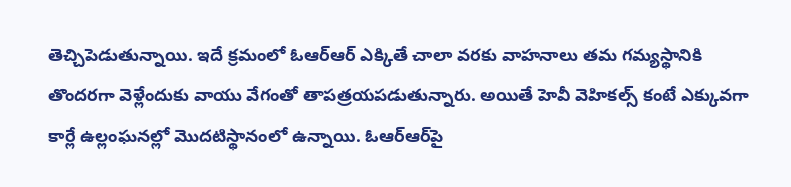తెచ్చిపెడుతున్నాయి. ఇదే క్రమంలో ఓఆర్‌ఆర్‌ ఎక్కితే చాలా వరకు వాహనాలు తమ గమ్యస్థానికి తొందరగా వెళ్లేందుకు వాయు వేగంతో తాపత్రయపడుతున్నారు. అయితే హెవీ వెహికల్స్‌ కంటే ఎక్కువగా కార్లే ఉల్లంఘనల్లో మొదటిస్థానంలో ఉన్నాయి. ఓఆర్‌ఆర్‌పై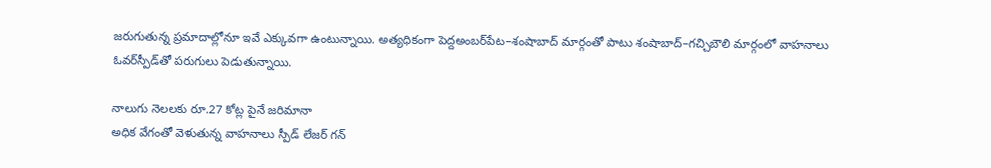జరుగుతున్న ప్రమాదాల్లోనూ ఇవే ఎక్కువగా ఉంటున్నాయి. అత్యధికంగా పెద్దఅంబర్‌పేట–శంషాబాద్‌ మార్గంతో పాటు శంషాబాద్‌–గచ్చిబౌలి మార్గంలో వాహనాలు ఓవర్‌స్పీడ్‌తో పరుగులు పెడుతున్నాయి.

నాలుగు నెలలకు రూ.27 కోట్ల పైనే జరిమానా
అధిక వేగంతో వెళుతున్న వాహనాలు స్పీడ్‌ లేజర్‌ గన్‌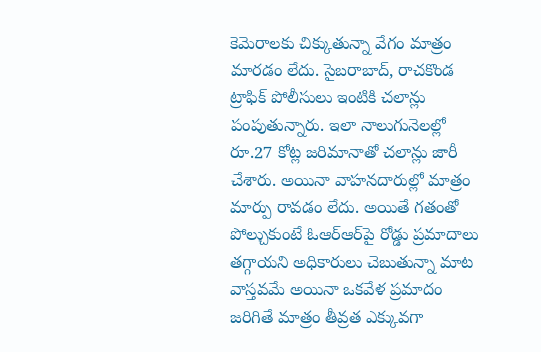కెమెరాలకు చిక్కుతున్నా వేగం మాత్రం మారడం లేదు. సైబరాబాద్, రాచకొండ ట్రాఫిక్‌ పోలీసులు ఇంటికి చలాన్లు పంపుతున్నారు. ఇలా నాలుగునెలల్లో రూ.27 కోట్ల జరిమానాతో చలాన్లు జారీ చేశారు. అయినా వాహనదారుల్లో మాత్రం మార్పు రావడం లేదు. అయితే గతంతో పోల్చుకుంటే ఓఆర్‌ఆర్‌పై రోడ్డు ప్రమాదాలు తగ్గాయని అధికారులు చెబుతున్నా మాట వాస్తవమే అయినా ఒకవేళ ప్రమాదం జరిగితే మాత్రం తీవ్రత ఎక్కువగా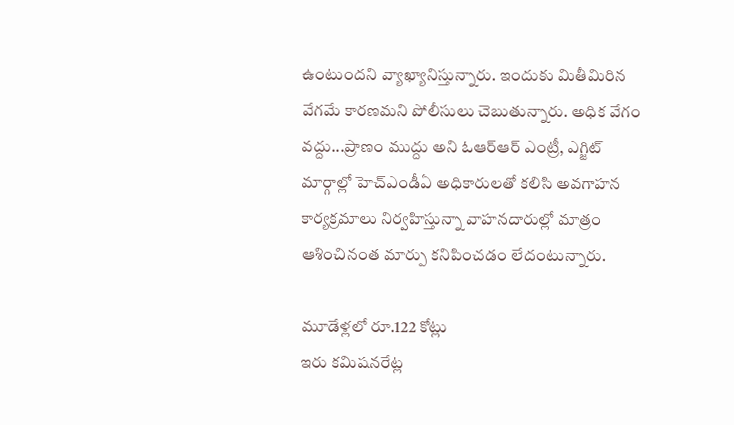ఉంటుందని వ్యాఖ్యానిస్తున్నారు. ఇందుకు మితీమిరిన వేగమే కారణమని పోలీసులు చెబుతున్నారు. అధిక వేగం వద్దు...ప్రాణం ముద్దు అని ఓఆర్‌ఆర్‌ ఎంట్రీ, ఎగ్జిట్‌ మార్గాల్లో హెచ్‌ఎండీఏ అధికారులతో కలిసి అవగాహన కార్యక్రమాలు నిర్వహిస్తున్నా వాహనదారుల్లో మాత్రం ఆశించినంత మార్పు కనిపించడం లేదంటున్నారు.

మూడేళ్లలో రూ.122 కోట్లు
ఇరు కమిషనరేట్ల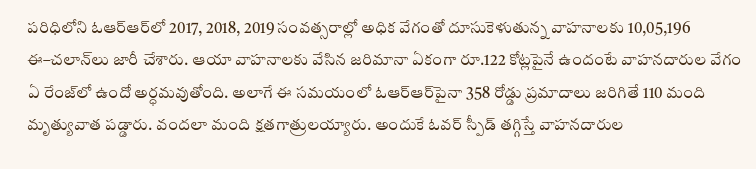పరిధిలోని ఓఆర్‌ఆర్‌లో 2017, 2018, 2019 సంవత్సరాల్లో అధిక వేగంతో దూసుకెళుతున్న వాహనాలకు 10,05,196 ఈ–చలాన్‌లు జారీ చేశారు. ఆయా వాహనాలకు వేసిన జరిమానా ఏకంగా రూ.122 కోట్లపైనే ఉందంటే వాహనదారుల వేగం ఏ రేంజ్‌లో ఉందో అర్ధమవుతోంది. అలాగే ఈ సమయంలో ఓఆర్‌ఆర్‌పైనా 358 రోడ్డు ప్రమాదాలు జరిగితే 110 మంది మృత్యువాత పడ్డారు. వందలా మంది క్షతగాత్రులయ్యారు. అందుకే ఓవర్‌ స్పీడ్‌ తగ్గిస్తే వాహనదారుల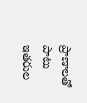ప్రాణాలతో పాటు ఇతరుల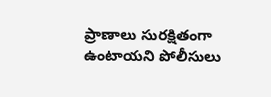ప్రాణాలు సురక్షితంగా ఉంటాయని పోలీసులు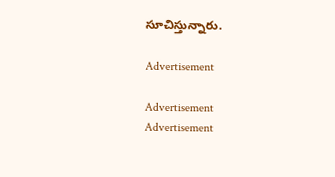సూచిస్తున్నారు.

Advertisement

Advertisement
Advertisement